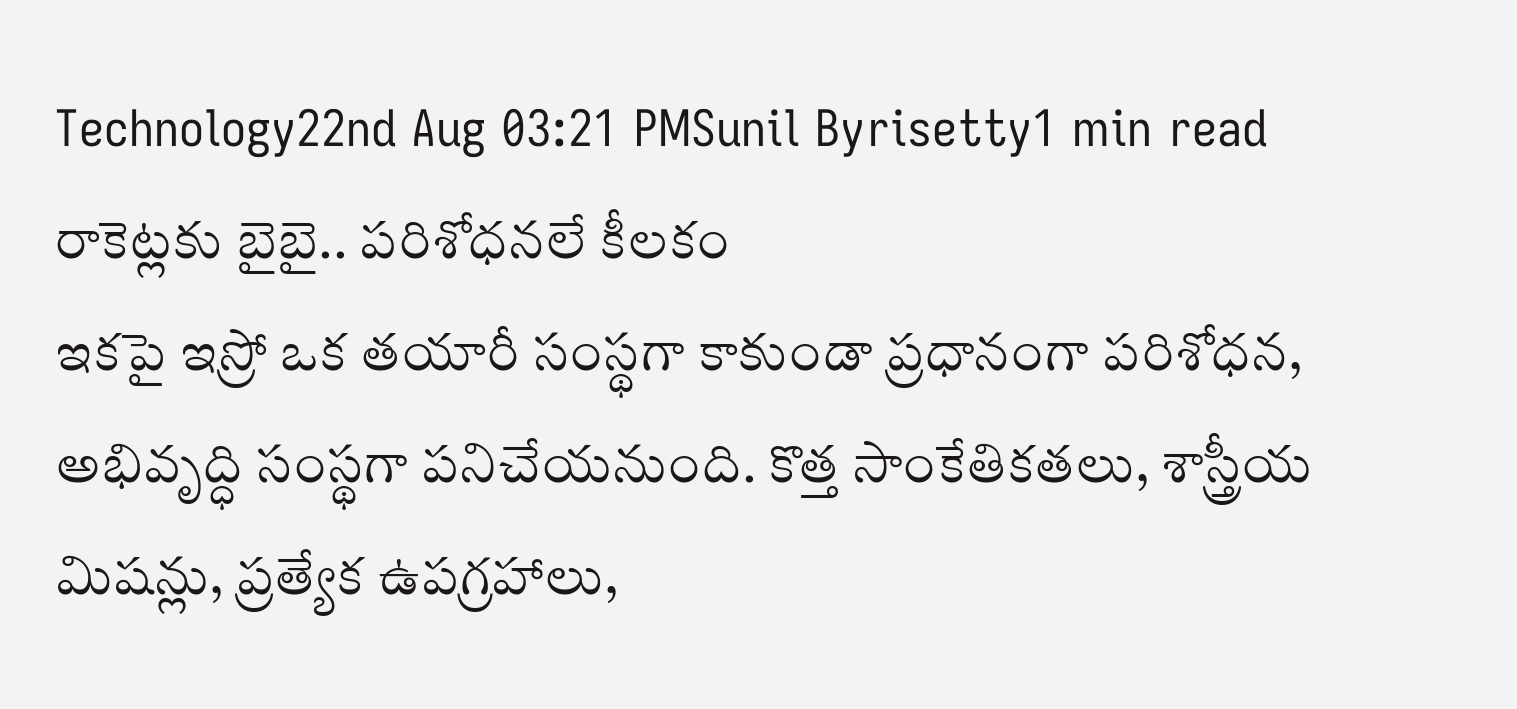Technology22nd Aug 03:21 PMSunil Byrisetty1 min read
రాకెట్లకు బైబై.. పరిశోధనలే కీలకం
ఇకపై ఇస్రో ఒక తయారీ సంస్థగా కాకుండా ప్రధానంగా పరిశోధన, అభివృద్ధి సంస్థగా పనిచేయనుంది. కొత్త సాంకేతికతలు, శాస్త్రీయ మిషన్లు, ప్రత్యేక ఉపగ్రహాలు,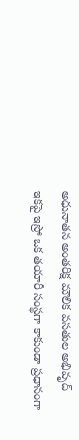అధునాతన అంతరిక్ష మౌలిక వసతుల అభివృద్
ఇకపై ఇస్రో ఒక తయారీ సంస్థగా కాకుండా ప్రధానంగా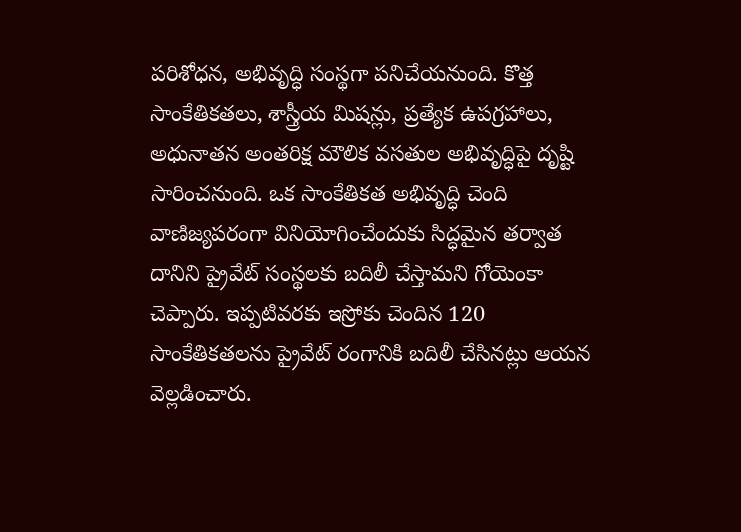పరిశోధన, అభివృద్ధి సంస్థగా పనిచేయనుంది. కొత్త సాంకేతికతలు, శాస్త్రీయ మిషన్లు, ప్రత్యేక ఉపగ్రహాలు, అధునాతన అంతరిక్ష మౌలిక వసతుల అభివృద్ధిపై దృష్టి సారించనుంది. ఒక సాంకేతికత అభివృద్ధి చెంది వాణిజ్యపరంగా వినియోగించేందుకు సిద్ధమైన తర్వాత దానిని ప్రైవేట్ సంస్థలకు బదిలీ చేస్తామని గోయెంకా చెప్పారు. ఇప్పటివరకు ఇస్రోకు చెందిన 120 సాంకేతికతలను ప్రైవేట్ రంగానికి బదిలీ చేసినట్లు ఆయన వెల్లడించారు.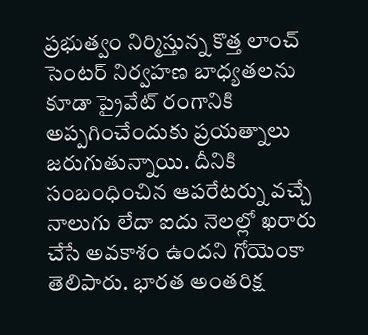ప్రభుత్వం నిర్మిస్తున్న కొత్త లాంచ్ సెంటర్ నిర్వహణ బాధ్యతలను కూడా ప్రైవేట్ రంగానికి అప్పగించేందుకు ప్రయత్నాలు జరుగుతున్నాయి. దీనికి సంబంధించిన ఆపరేటర్ను వచ్చే నాలుగు లేదా ఐదు నెలల్లో ఖరారు చేసే అవకాశం ఉందని గోయెంకా తెలిపారు. భారత అంతరిక్ష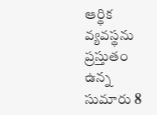ఆర్థిక వ్యవస్థను ప్రస్తుతం ఉన్న సుమారు 8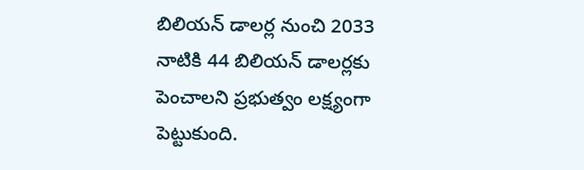బిలియన్ డాలర్ల నుంచి 2033 నాటికి 44 బిలియన్ డాలర్లకు పెంచాలని ప్రభుత్వం లక్ష్యంగా పెట్టుకుంది.